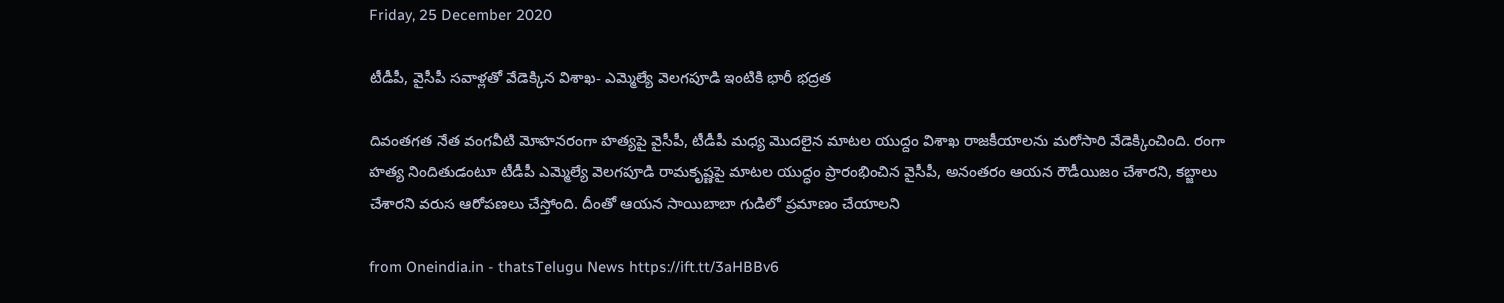Friday, 25 December 2020

టీడీపీ, వైసీపీ సవాళ్లతో వేడెక్కిన విశాఖ- ఎమ్మెల్యే వెలగపూడి ఇంటికి భారీ భద్రత

దివంతగత నేత వంగవీటి మోహనరంగా హత్యపై వైసీపీ, టీడీపీ మధ్య మొదలైన మాటల యుద్దం విశాఖ రాజకీయాలను మరోసారి వేడెక్కించింది. రంగా హత్య నిందితుడంటూ టీడీపీ ఎమ్మెల్యే వెలగపూడి రామకృష్ణపై మాటల యుద్ధం ప్రారంభించిన వైసీపీ, అనంతరం ఆయన రౌడీయిజం చేశారని, కబ్జాలు చేశారని వరుస ఆరోపణలు చేస్తోంది. దీంతో ఆయన సాయిబాబా గుడిలో ప్రమాణం చేయాలని

from Oneindia.in - thatsTelugu News https://ift.tt/3aHBBv6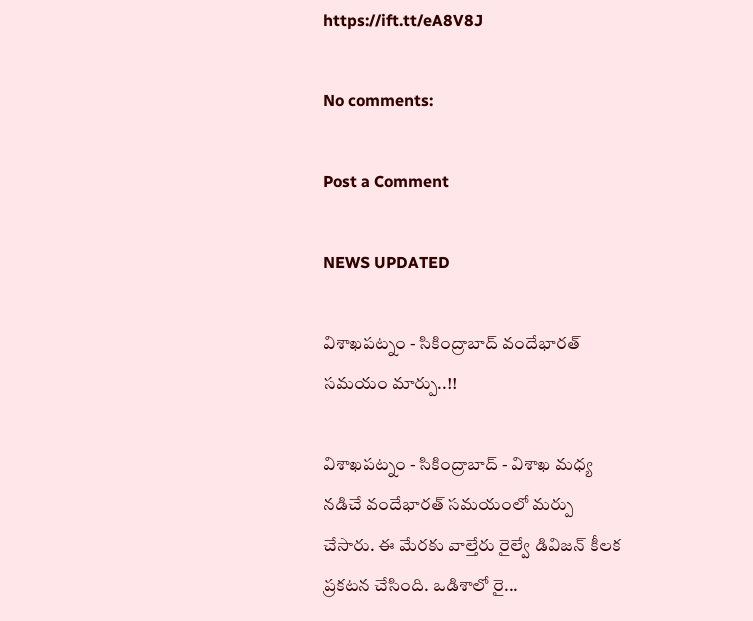https://ift.tt/eA8V8J

No comments:

Post a Comment

NEWS UPDATED

విశాఖపట్నం - సికింద్రాబాద్ వందేభారత్ సమయం మార్పు..!!

విశాఖపట్నం - సికింద్రాబాద్ - విశాఖ మధ్య నడిచే వందేభారత్ సమయంలో మర్పు చేసారు. ఈ మేరకు వాల్తేరు రైల్వే డివిజన్ కీలక ప్రకటన చేసింది. ఒడిశాలో రై...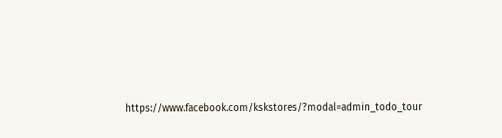https://www.facebook.com/kskstores/?modal=admin_todo_tour